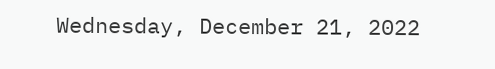Wednesday, December 21, 2022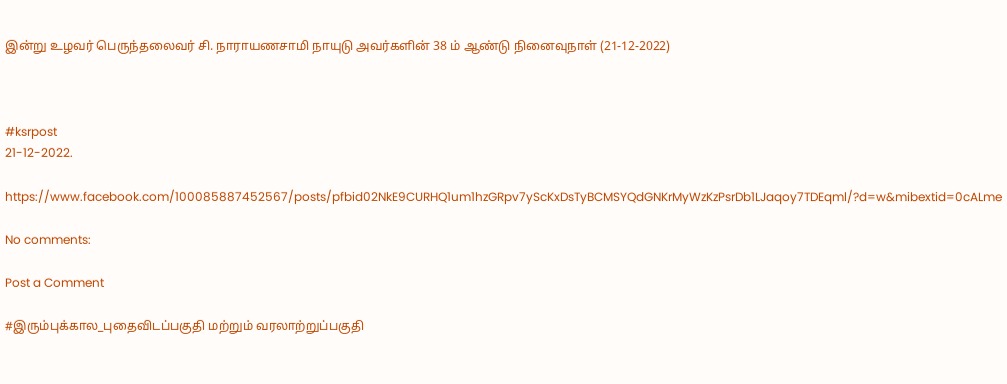இன்று உழவர் பெருந்தலைவர் சி. நாராயணசாமி நாயுடு அவர்களின் 38 ம் ஆண்டு நினைவுநாள் (21-12-2022)



#ksrpost
21-12-2022.

https://www.facebook.com/100085887452567/posts/pfbid02NkE9CURHQ1um1hzGRpv7yScKxDsTyBCMSYQdGNKrMyWzKzPsrDb1LJaqoy7TDEqml/?d=w&mibextid=0cALme

No comments:

Post a Comment

#இரும்புக்கால_புதைவிடப்பகுதி மற்றும் வரலாற்றுப்பகுதி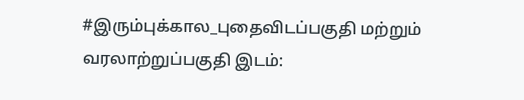#இரும்புக்கால_புதைவிடப்பகுதி மற்றும் வரலாற்றுப்பகுதி இடம்: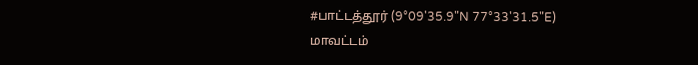#பாட்டத்தூர் (9°09'35.9"N 77°33'31.5"E) மாவட்டம்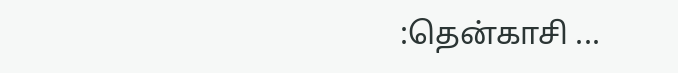:தென்காசி ...